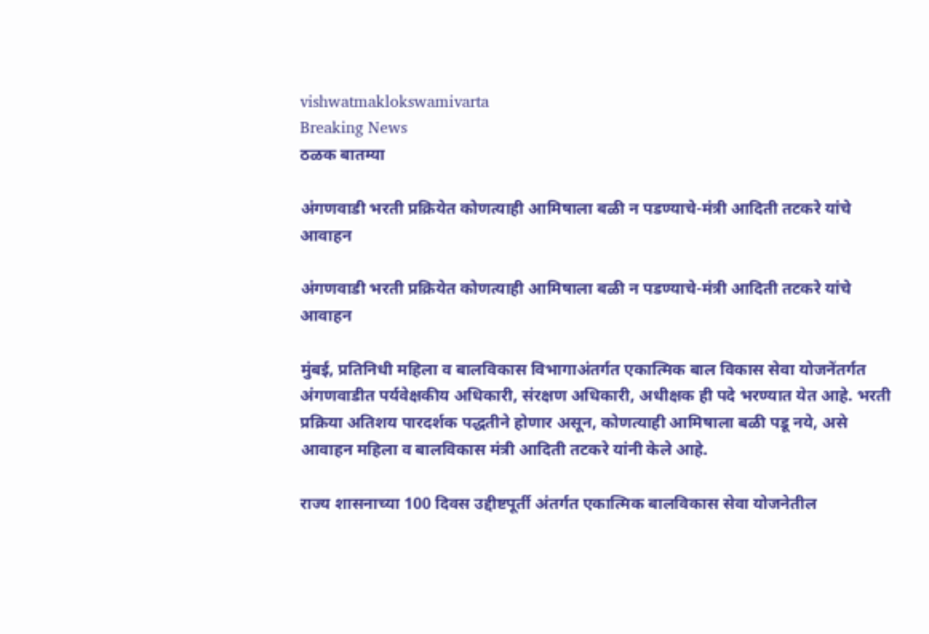vishwatmaklokswamivarta
Breaking News
ठळक बातम्या

अंगणवाडी भरती प्रक्रियेत कोणत्याही आमिषाला बळी न पडण्याचे-मंत्री आदिती तटकरे यांचे आवाहन

अंगणवाडी भरती प्रक्रियेत कोणत्याही आमिषाला बळी न पडण्याचे-मंत्री आदिती तटकरे यांचे आवाहन

मुंबई, प्रतिनिधी महिला व बालविकास विभागाअंतर्गत एकात्मिक बाल विकास सेवा योजनेंतर्गत अंगणवाडीत पर्यवेक्षकीय अधिकारी, संरक्षण अधिकारी, अधीक्षक ही पदे भरण्यात येत आहे. भरती प्रक्रिया अतिशय पारदर्शक पद्धतीने होणार असून, कोणत्याही आमिषाला बळी पडू नये, असे आवाहन महिला व बालविकास मंत्री आदिती तटकरे यांनी केले आहे.

राज्य शासनाच्या 100 दिवस उद्दीष्टपूर्ती अंतर्गत एकात्मिक बालविकास सेवा योजनेतील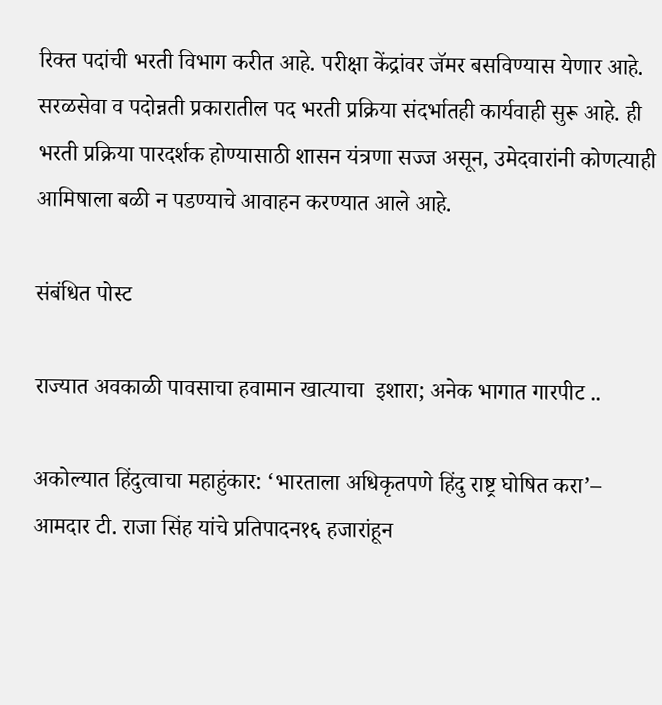रिक्त पदांची भरती विभाग करीत आहे. परीक्षा केंद्रांवर जॅमर बसविण्यास येणार आहे. सरळसेवा व पदोन्नती प्रकारातील पद भरती प्रक्रिया संदर्भातही कार्यवाही सुरू आहे. ही भरती प्रक्रिया पारदर्शक होण्यासाठी शासन यंत्रणा सज्ज असून, उमेदवारांनी कोणत्याही आमिषाला बळी न पडण्याचे आवाहन करण्यात आले आहे.

संबंधित पोस्ट

राज्यात अवकाळी पावसाचा हवामान खात्याचा  इशारा; अनेक भागात गारपीट ..

अकोल्यात हिंदुत्वाचा महाहुंकार: ‘भारताला अधिकृतपणे हिंदु राष्ट्र घोषित करा’– आमदार टी. राजा सिंह यांचे प्रतिपादन१६ हजारांहून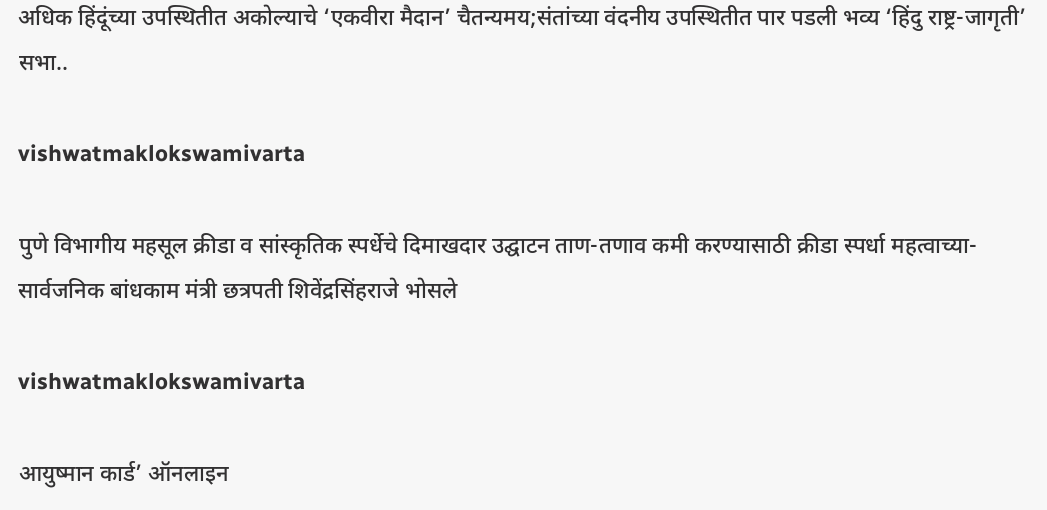अधिक हिंदूंच्या उपस्थितीत अकोल्याचे ‘एकवीरा मैदान’ चैतन्यमय;संतांच्या वंदनीय उपस्थितीत पार पडली भव्य ‘हिंदु राष्ट्र-जागृती’ सभा..

vishwatmaklokswamivarta

पुणे विभागीय महसूल क्रीडा व सांस्कृतिक स्पर्धेचे दिमाखदार उद्घाटन ताण-तणाव कमी करण्यासाठी क्रीडा स्पर्धा महत्वाच्या- सार्वजनिक बांधकाम मंत्री छत्रपती शिवेंद्रसिंहराजे भोसले

vishwatmaklokswamivarta

आयुष्मान कार्ड’ ऑनलाइन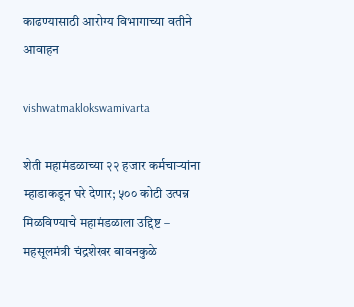काढण्यासाठी आरोग्य विभागाच्या वतीने आवाहन

vishwatmaklokswamivarta

शेती महामंडळाच्या २२ हजार कर्मचाऱ्यांना म्हाडाकडून घरे देणार; ५०० कोटी उत्पन्न मिळविण्याचे महामंडळाला उद्दिष्ट – महसूलमंत्री चंद्रशेखर बावनकुळे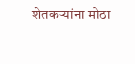शेतकऱ्यांना मोठा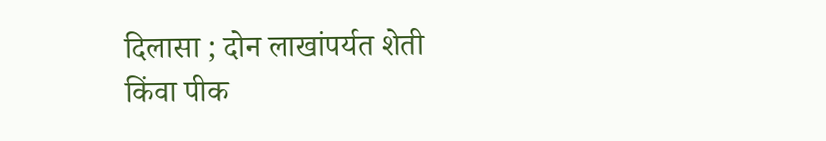दिलासा ; दोन लाखांपर्यत शेती किंवा पीक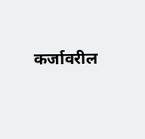कर्जावरील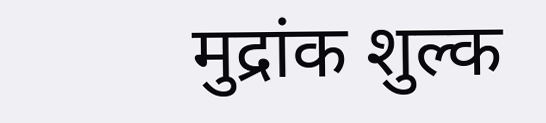मुद्रांक शुल्क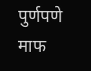पुर्णपणे माफ